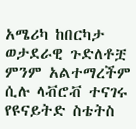አሜሪካ ከበርካታ ወታደራዊ ጉድለቶቿ ምንም አልተማረችም ሲሉ ላቭሮቭ ተናገሩ
የዩናይትድ ስቴትስ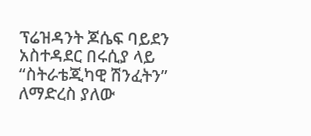ፕሬዝዳንት ጆሴፍ ባይደን አስተዳደር በሩሲያ ላይ “ስትራቴጂካዊ ሽንፈትን” ለማድረስ ያለው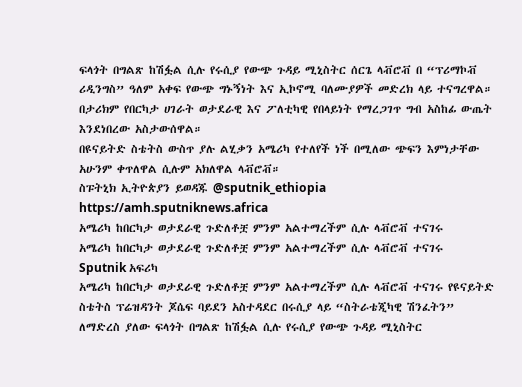ፍላጎት በግልጽ ከሽፏል ሲሉ የሩሲያ የውጭ ጉዳይ ሚኒስትር ሰርጌ ላቭሮቭ በ “ፕሪማኮቭ ሪዲንግስ” ዓለም አቀፍ የውጭ ግኑኝነት እና ኢኮኖሚ ባለሙያዎች መድረክ ላይ ተናግረዋል።
በታሪክም የበርካታ ሀገራት ወታደራዊ እና ፖለቲካዊ የበላይነት የማረጋገጥ ግብ አስከፊ ውጤት እንደነበረው አስታውሰዋል።
በዩናይትድ ስቴትስ ውስጥ ያሉ ልሂቃን አሜሪካ የተለየች ነች በሚለው ጭፍን እምነታቸው አሁንም ቀጥለዋል ሲሉም አክለዋል ላቭሮቭ።
ስፑትኒክ ኢትዮጵያን ይወዳጁ @sputnik_ethiopia
https://amh.sputniknews.africa
አሜሪካ ከበርካታ ወታደራዊ ጉድለቶቿ ምንም አልተማረችም ሲሉ ላቭሮቭ ተናገሩ
አሜሪካ ከበርካታ ወታደራዊ ጉድለቶቿ ምንም አልተማረችም ሲሉ ላቭሮቭ ተናገሩ
Sputnik አፍሪካ
አሜሪካ ከበርካታ ወታደራዊ ጉድለቶቿ ምንም አልተማረችም ሲሉ ላቭሮቭ ተናገሩ የዩናይትድ ስቴትስ ፕሬዝዳንት ጆሴፍ ባይደን አስተዳደር በሩሲያ ላይ “ስትራቴጂካዊ ሽንፈትን” ለማድረስ ያለው ፍላጎት በግልጽ ከሽፏል ሲሉ የሩሲያ የውጭ ጉዳይ ሚኒስትር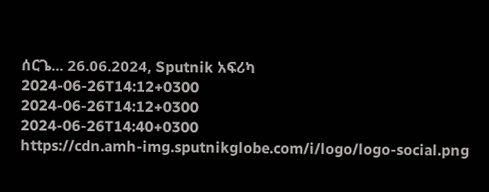ሰርጌ... 26.06.2024, Sputnik አፍሪካ
2024-06-26T14:12+0300
2024-06-26T14:12+0300
2024-06-26T14:40+0300
https://cdn.amh-img.sputnikglobe.com/i/logo/logo-social.png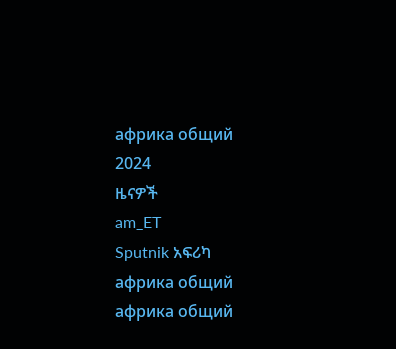африка общий
2024
ዜናዎች
am_ET
Sputnik አፍሪካ
африка общий
африка общий